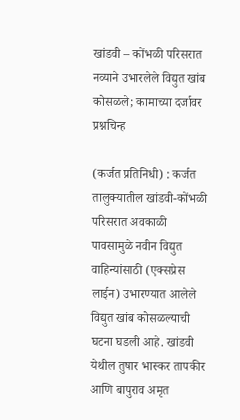खांडवी – कोंभळी परिसरात नव्याने उभारलेले विद्युत खांब कोसळले; कामाच्या दर्जावर प्रश्नचिन्ह

(कर्जत प्रतिनिधी) : कर्जत तालुक्यातील खांडवी-कोंभळी परिसरात अवकाळी पावसामुळे नवीन विद्युत वाहिन्यांसाठी (एक्सप्रेस लाईन) उभारण्यात आलेले विद्युत खांब कोसळल्याची घटना घडली आहे. खांडवी येथील तुषार भास्कर तापकीर आणि बापुराव अमृत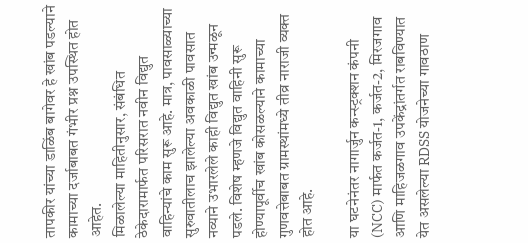तापकीर यांच्या डाळिंब बागेवर हे खांब पडल्याने कामाच्या दर्जाबाबत गंभीर प्रश्न उपस्थित होत आहेत.
मिळालेल्या माहितीनुसार, संबंधित ठेकेदारामार्फत परिसरात नवीन विद्युत वाहिन्यांचे काम सुरू आहे. मात्र, पावसाळ्याच्या सुरुवातीलाच झालेल्या अवकाळी पावसात नव्याने उभारलेले काही विद्युत खांब उन्मळून पडले. विशेष म्हणजे विद्युत वाहिनी सुरू होण्यापूर्वीच खांब कोसळल्याने कामाच्या गुणवत्तेबाबत ग्रामस्थांमध्ये तीव्र नाराजी व्यक्त होत आहे.

या घटनेनंतर नागार्जुन कन्स्ट्रक्शन कंपनी (NCC) मार्फत कर्जत-1, कर्जत-2, मिरजगाव आणि माहिजळगाव उपकेंद्रांतर्गत राबविण्यात येत असलेल्या RDSS योजनेच्या गावठाण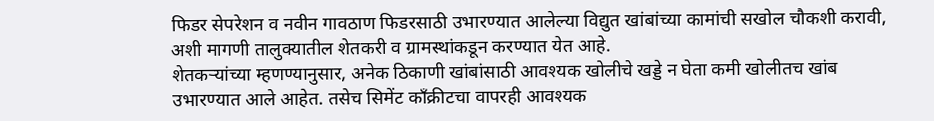फिडर सेपरेशन व नवीन गावठाण फिडरसाठी उभारण्यात आलेल्या विद्युत खांबांच्या कामांची सखोल चौकशी करावी, अशी मागणी तालुक्यातील शेतकरी व ग्रामस्थांकडून करण्यात येत आहे.
शेतकऱ्यांच्या म्हणण्यानुसार, अनेक ठिकाणी खांबांसाठी आवश्यक खोलीचे खड्डे न घेता कमी खोलीतच खांब उभारण्यात आले आहेत. तसेच सिमेंट काँक्रीटचा वापरही आवश्यक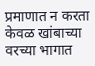प्रमाणात न करता केवळ खांबाच्या वरच्या भागात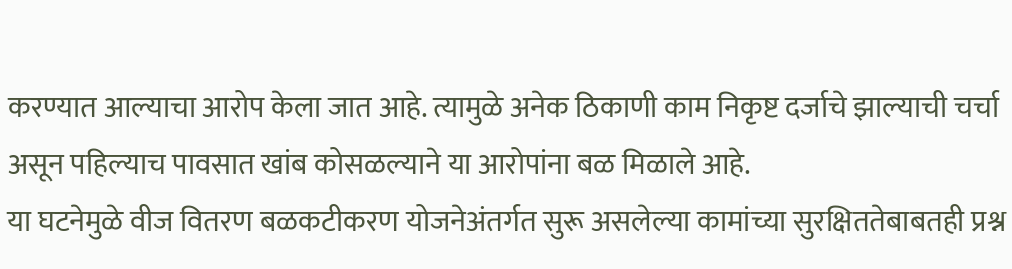करण्यात आल्याचा आरोप केला जात आहे. त्यामुळे अनेक ठिकाणी काम निकृष्ट दर्जाचे झाल्याची चर्चा असून पहिल्याच पावसात खांब कोसळल्याने या आरोपांना बळ मिळाले आहे.
या घटनेमुळे वीज वितरण बळकटीकरण योजनेअंतर्गत सुरू असलेल्या कामांच्या सुरक्षिततेबाबतही प्रश्न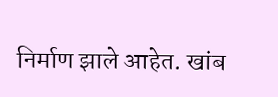निर्माण झाले आहेत. खांब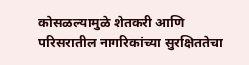कोसळल्यामुळे शेतकरी आणि परिसरातील नागरिकांच्या सुरक्षिततेचा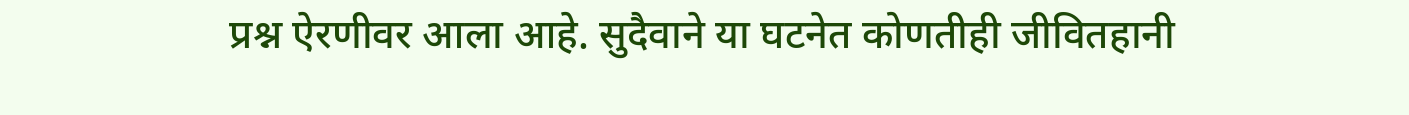प्रश्न ऐरणीवर आला आहे. सुदैवाने या घटनेत कोणतीही जीवितहानी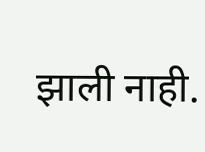झाली नाही.